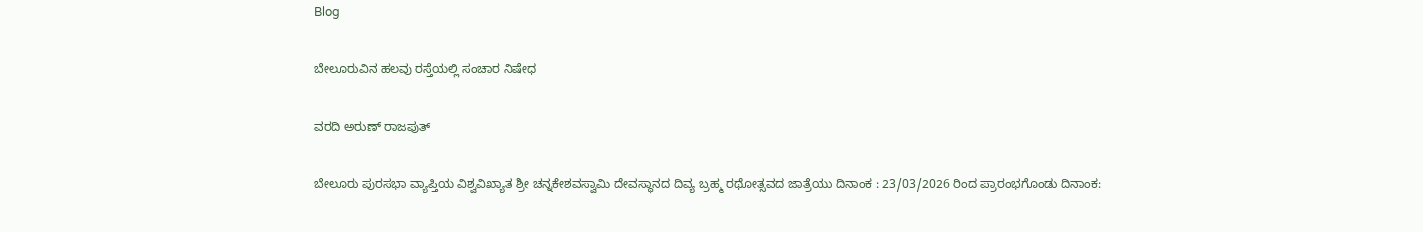Blog

ಬೇಲೂರುವಿನ ಹಲವು ರಸ್ತೆಯಲ್ಲಿ ಸಂಚಾರ ನಿಷೇಧ

ವರದಿ ಅರುಣ್ ರಾಜಪುತ್

ಬೇಲೂರು ಪುರಸಭಾ ವ್ಯಾಪ್ತಿಯ ವಿಶ್ವವಿಖ್ಯಾತ ಶ್ರೀ ಚನ್ನಕೇಶವಸ್ವಾಮಿ ದೇವಸ್ಥಾನದ ದಿವ್ಯ ಬ್ರಹ್ಮ ರಥೋತ್ಸವದ ಜಾತ್ರೆಯು ದಿನಾಂಕ : 23/03/2026 ರಿಂದ ಪ್ರಾರಂಭಗೊಂಡು ದಿನಾಂಕ: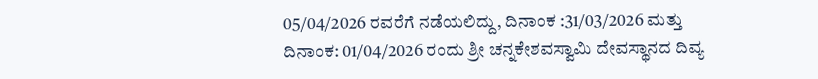05/04/2026 ರವರೆಗೆ ನಡೆಯಲಿದ್ದು, ದಿನಾಂಕ :31/03/2026 ಮತ್ತು ದಿನಾಂಕ: 01/04/2026 ರಂದು ಶ್ರೀ ಚನ್ನಕೇಶವಸ್ವಾಮಿ ದೇವಸ್ಥಾನದ ದಿವ್ಯ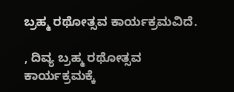ಬ್ರಹ್ಮ ರಥೋತ್ಸವ ಕಾರ್ಯಕ್ರಮವಿದೆ.

, ದಿವ್ಯ ಬ್ರಹ್ಮ ರಥೋತ್ಸವ ಕಾರ್ಯಕ್ರಮಕ್ಕೆ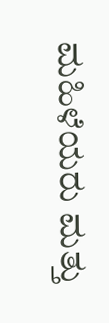ಮಹಿಳೆಯರು ಮತ್ತು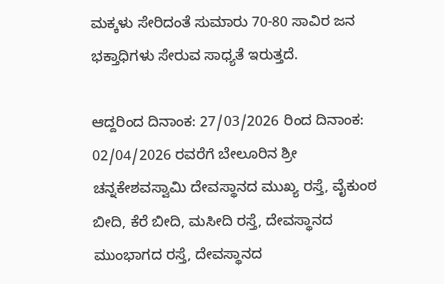ಮಕ್ಕಳು ಸೇರಿದಂತೆ ಸುಮಾರು 70-80 ಸಾವಿರ ಜನ ಭಕ್ತಾಧಿಗಳು ಸೇರುವ ಸಾಧ್ಯತೆ ಇರುತ್ತದೆ.

ಆದ್ದರಿಂದ ದಿನಾಂಕ: 27/03/2026 ರಿಂದ ದಿನಾಂಕ: 02/04/2026 ರವರೆಗೆ ಬೇಲೂರಿನ ಶ್ರೀ ಚನ್ನಕೇಶವಸ್ವಾಮಿ ದೇವಸ್ಥಾನದ ಮುಖ್ಯ ರಸ್ತೆ, ವೈಕುಂಠ ಬೀದಿ, ಕೆರೆ ಬೀದಿ, ಮಸೀದಿ ರಸ್ತೆ, ದೇವಸ್ಥಾನದ ಮುಂಭಾಗದ ರಸ್ತೆ, ದೇವಸ್ಥಾನದ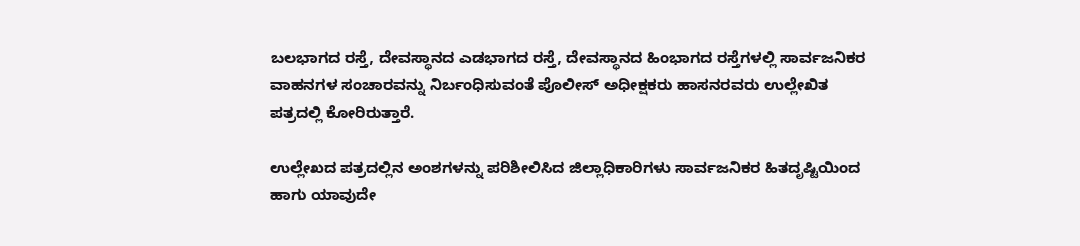ಬಲಭಾಗದ ರಸ್ತೆ, ದೇವಸ್ಥಾನದ ಎಡಭಾಗದ ರಸ್ತೆ, ದೇವಸ್ಥಾನದ ಹಿಂಭಾಗದ ರಸ್ತೆಗಳಲ್ಲಿ ಸಾರ್ವಜನಿಕರ ವಾಹನಗಳ ಸಂಚಾರವನ್ನು ನಿರ್ಬಂಧಿಸುವಂತೆ ಪೊಲೀಸ್ ಅಧೀಕ್ಷಕರು ಹಾಸನರವರು ಉಲ್ಲೇಖಿತ ಪತ್ರದಲ್ಲಿ ಕೋರಿರುತ್ತಾರೆ.

ಉಲ್ಲೇಖದ ಪತ್ರದಲ್ಲಿನ ಅಂಶಗಳನ್ನು ಪರಿಶೀಲಿಸಿದ ಜಿಲ್ಲಾಧಿಕಾರಿಗಳು ಸಾರ್ವಜನಿಕರ ಹಿತದೃಷ್ಟಿಯಿಂದ ಹಾಗು ಯಾವುದೇ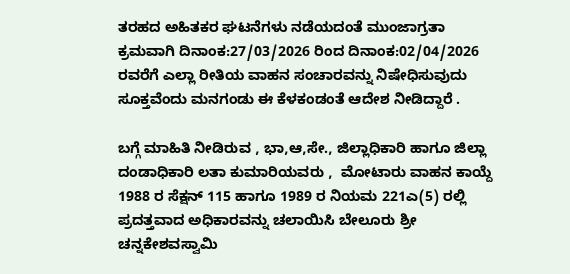ತರಹದ ಅಹಿತಕರ ಘಟನೆಗಳು ನಡೆಯದಂತೆ ಮುಂಜಾಗ್ರತಾ ಕ್ರಮವಾಗಿ ದಿನಾಂಕ:27/03/2026 ರಿಂದ ದಿನಾಂಕ:02/04/2026 ರವರೆಗೆ ಎಲ್ಲಾ ರೀತಿಯ ವಾಹನ ಸಂಚಾರವನ್ನು ನಿಷೇಧಿಸುವುದು ಸೂಕ್ತವೆಂದು ಮನಗಂಡು ಈ ಕೆಳಕಂಡಂತೆ ಆದೇಶ ನೀಡಿದ್ದಾರೆ .

ಬಗ್ಗೆ ಮಾಹಿತಿ ನೀಡಿರುವ , ಭಾ,ಆ,ಸೇ., ಜಿಲ್ಲಾಧಿಕಾರಿ ಹಾಗೂ ಜಿಲ್ಲಾ ದಂಡಾಧಿಕಾರಿ ಲತಾ ಕುಮಾರಿಯವರು ,  ಮೋಟಾರು ವಾಹನ ಕಾಯ್ದೆ 1988 ರ ಸೆಕ್ಷನ್ 115 ಹಾಗೂ 1989 ರ ನಿಯಮ 221ಎ(5) ರಲ್ಲಿ ಪ್ರದತ್ತವಾದ ಅಧಿಕಾರವನ್ನು ಚಲಾಯಿಸಿ ಬೇಲೂರು ಶ್ರೀ ಚನ್ನಕೇಶವಸ್ವಾಮಿ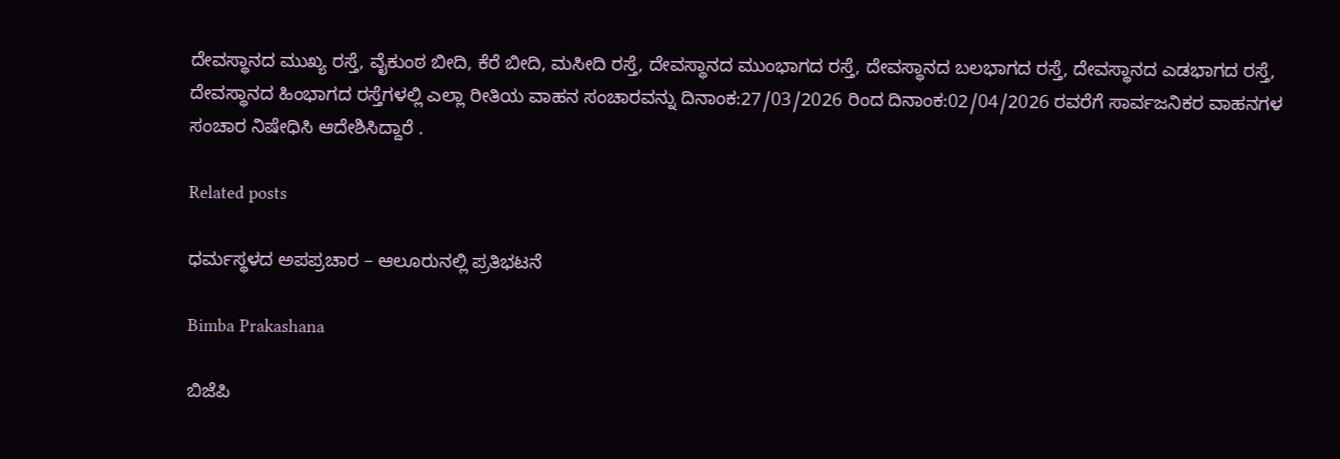ದೇವಸ್ಥಾನದ ಮುಖ್ಯ ರಸ್ತೆ, ವೈಕುಂಠ ಬೀದಿ, ಕೆರೆ ಬೀದಿ, ಮಸೀದಿ ರಸ್ತೆ, ದೇವಸ್ಥಾನದ ಮುಂಭಾಗದ ರಸ್ತೆ, ದೇವಸ್ಥಾನದ ಬಲಭಾಗದ ರಸ್ತೆ, ದೇವಸ್ಥಾನದ ಎಡಭಾಗದ ರಸ್ತೆ, ದೇವಸ್ಥಾನದ ಹಿಂಭಾಗದ ರಸ್ತೆಗಳಲ್ಲಿ ಎಲ್ಲಾ ರೀತಿಯ ವಾಹನ ಸಂಚಾರವನ್ನು ದಿನಾಂಕ:27/03/2026 ರಿಂದ ದಿನಾಂಕ:02/04/2026 ರವರೆಗೆ ಸಾರ್ವಜನಿಕರ ವಾಹನಗಳ ಸಂಚಾರ ನಿಷೇಧಿಸಿ ಆದೇಶಿಸಿದ್ದಾರೆ .

Related posts

ಧರ್ಮಸ್ಥಳದ ಅಪಪ್ರಚಾರ – ಆಲೂರುನಲ್ಲಿ ಪ್ರತಿಭಟನೆ

Bimba Prakashana

ಬಿಜೆಪಿ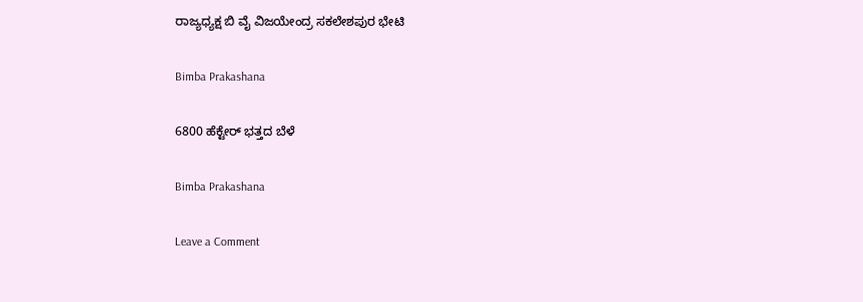ರಾಜ್ಯಧ್ಯಕ್ಷ ಬಿ ವೈ ವಿಜಯೇಂದ್ರ ಸಕಲೇಶಪುರ ಭೇಟಿ

Bimba Prakashana

6800 ಹೆಕ್ಟೇರ್ ಭತ್ತದ ಬೆಳೆ

Bimba Prakashana

Leave a Comment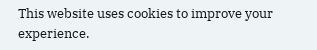This website uses cookies to improve your experience.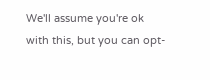We'll assume you're ok with this, but you can opt-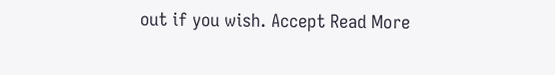out if you wish. Accept Read More